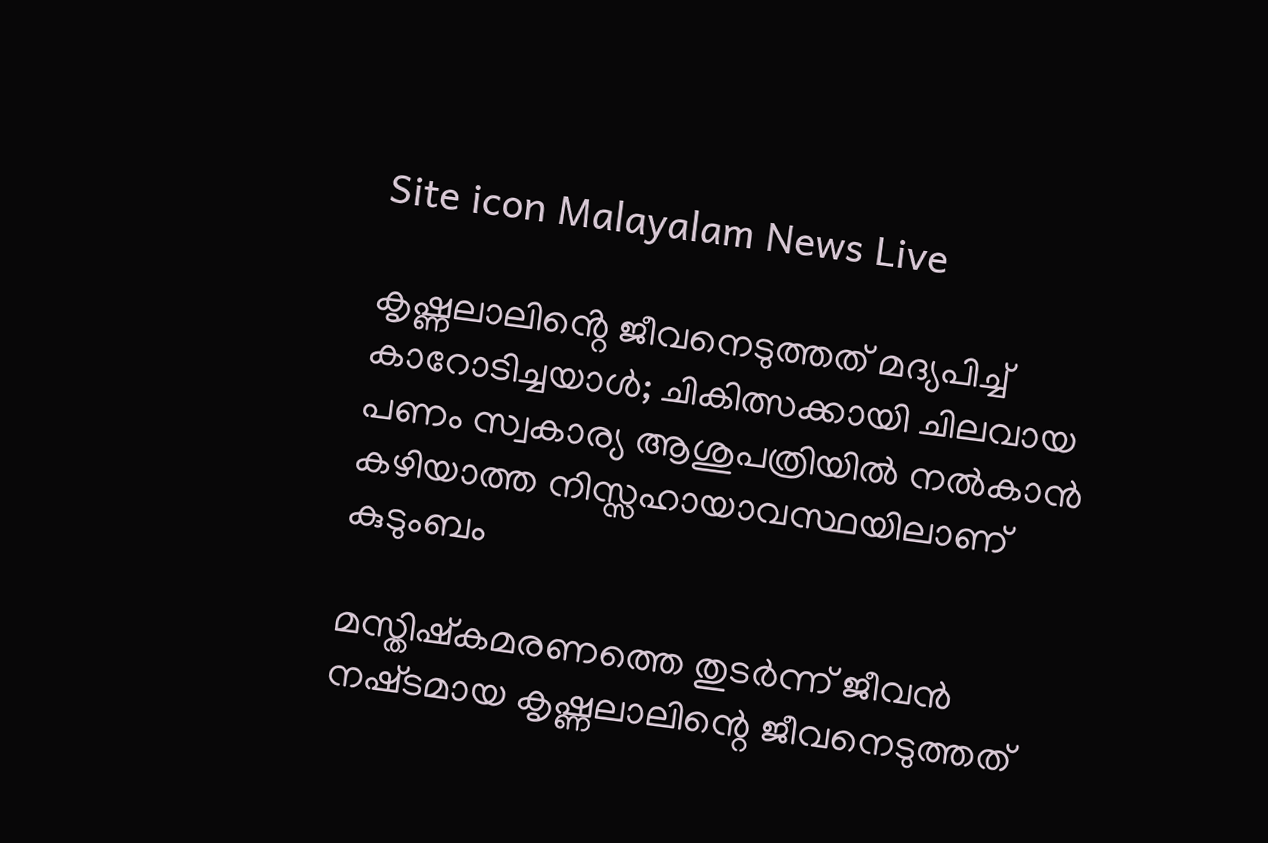Site icon Malayalam News Live

കൃഷ്ണലാലിൻ്റെ ജീവനെടുത്തത് മദ്യപിച്ച് കാറോടിച്ചയാൾ; ചികിത്സക്കായി ചിലവായ പണം സ്വകാര്യ ആശുപത്രിയിൽ നൽകാൻ കഴിയാത്ത നിസ്സഹായാവസ്ഥയിലാണ് കുടുംബം

മസ്തിഷ്കമരണത്തെ തുടർന്ന് ജീവൻ നഷ്‌ടമായ കൃഷ്ണലാലിന്റെ ജീവനെടുത്തത്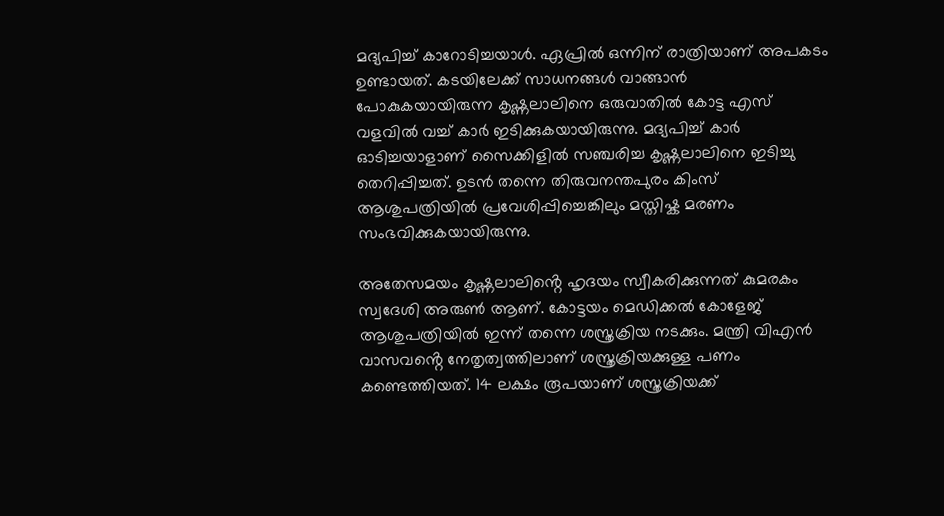മദ്യപിച്ച് കാറോടിച്ചയാൾ. ഏപ്രിൽ ഒന്നിന് രാത്രിയാണ് അപകടം ഉണ്ടായത്. കടയിലേക്ക് സാധനങ്ങൾ വാങ്ങാൻ പോകുകയായിരുന്ന കൃഷ്ണലാലിനെ ഒരുവാതിൽ കോട്ട എസ് വളവിൽ വച്ച് കാർ ഇടിക്കുകയായിരുന്നു. മദ്യപിച്ച് കാർ ഓടിച്ചയാളാണ് സൈക്കിളിൽ സഞ്ചരിച്ച കൃഷ്ണലാലിനെ ഇടിച്ചു തെറിപ്പിച്ചത്. ഉടൻ തന്നെ തിരുവനന്തപുരം കിംസ് ആശുപത്രിയിൽ പ്രവേശിപ്പിച്ചെങ്കിലും മസ്തിഷ്ക മരണം സംഭവിക്കുകയായിരുന്നു.

അതേസമയം കൃഷ്ണലാലിൻ്റെ ഹൃദയം സ്വീകരിക്കുന്നത് കുമരകം സ്വദേശി അരുൺ ആണ്. കോട്ടയം മെഡിക്കൽ കോളേജ് ആശുപത്രിയിൽ ഇന്ന് തന്നെ ശസ്ത്രക്രിയ നടക്കും. മന്ത്രി വിഎൻ വാസവൻ്റെ നേതൃത്വത്തിലാണ് ശസ്ത്രക്രിയക്കുള്ള പണം കണ്ടെത്തിയത്. 14 ലക്ഷം രൂപയാണ് ശസ്ത്രക്രിയക്ക്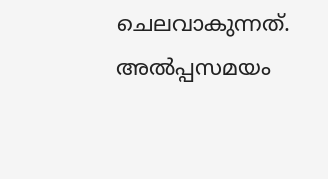ചെലവാകുന്നത്. അൽപ്പസമയം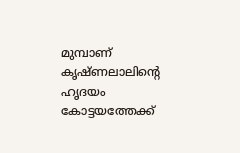മുമ്പാണ് കൃഷ്ണലാലിൻ്റെ ഹൃദയം കോട്ടയത്തേക്ക്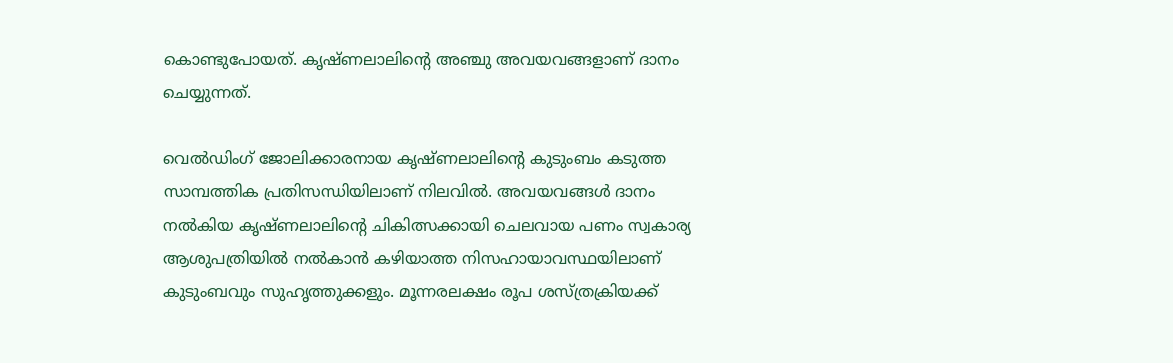കൊണ്ടുപോയത്. കൃഷ്ണലാലിൻ്റെ അഞ്ചു അവയവങ്ങളാണ് ദാനം ചെയ്യുന്നത്.

വെൽഡിംഗ് ജോലിക്കാരനായ കൃഷ്ണലാലിൻ്റെ കുടുംബം കടുത്ത സാമ്പത്തിക പ്രതിസന്ധിയിലാണ് നിലവിൽ. അവയവങ്ങൾ ദാനം നൽകിയ കൃഷ്‌ണലാലിൻ്റെ ചികിത്സക്കായി ചെലവായ പണം സ്വകാര്യ ആശുപത്രിയിൽ നൽകാൻ കഴിയാത്ത നിസഹായാവസ്ഥയിലാണ് കുടുംബവും സുഹൃത്തുക്കളും. മൂന്നരലക്ഷം രൂപ ശസ്‌ത്രക്രിയക്ക്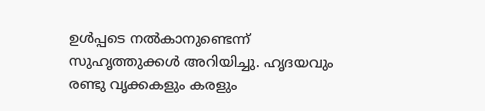ഉൾപ്പടെ നൽകാനുണ്ടെന്ന് സുഹൃത്തുക്കൾ അറിയിച്ചു. ഹൃദയവും രണ്ടു വ‍ൃക്കകളും കരളും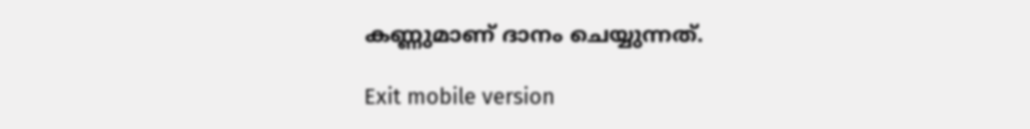കണ്ണുമാണ് ദാനം ചെയ്യുന്നത്.

Exit mobile version